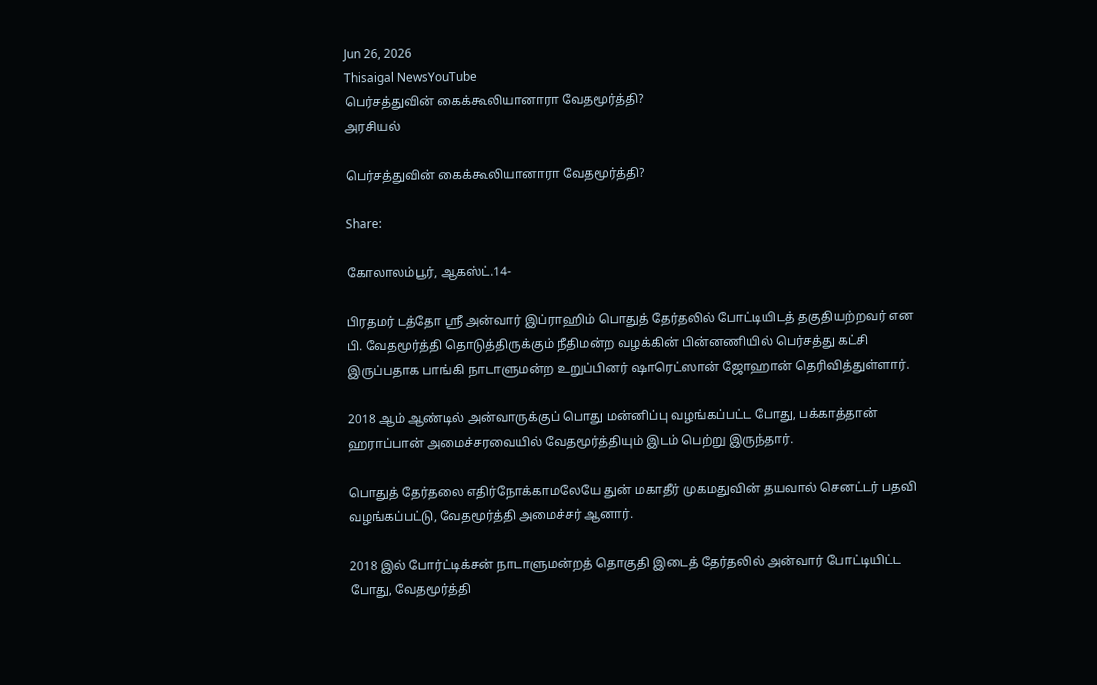Jun 26, 2026
Thisaigal NewsYouTube
பெர்சத்துவின் கைக்கூலியானாரா வேதமூர்த்தி?
அரசியல்

பெர்சத்துவின் கைக்கூலியானாரா வேதமூர்த்தி?

Share:

கோலாலம்பூர், ஆகஸ்ட்.14-

பிரதமர் டத்தோ ஶ்ரீ அன்வார் இப்ராஹிம் பொதுத் தேர்தலில் போட்டியிடத் தகுதியற்றவர் என பி. வேதமூர்த்தி தொடுத்திருக்கும் நீதிமன்ற வழக்கின் பின்னணியில் பெர்சத்து கட்சி இருப்பதாக பாங்கி நாடாளுமன்ற உறுப்பினர் ஷாரெட்ஸான் ஜோஹான் தெரிவித்துள்ளார்.

2018 ஆம் ஆண்டில் அன்வாருக்குப் பொது மன்னிப்பு வழங்கப்பட்ட போது, பக்காத்தான் ஹராப்பான் அமைச்சரவையில் வேதமூர்த்தியும் இடம் பெற்று இருந்தார்.

பொதுத் தேர்தலை எதிர்நோக்காமலேயே துன் மகாதீர் முகமதுவின் தயவால் செனட்டர் பதவி வழங்கப்பட்டு, வேதமூர்த்தி அமைச்சர் ஆனார்.

2018 இல் போர்ட்டிக்சன் நாடாளுமன்றத் தொகுதி இடைத் தேர்தலில் அன்வார் போட்டியிட்ட போது, வேதமூர்த்தி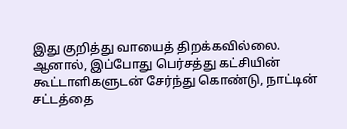இது குறித்து வாயைத் திறக்கவில்லை. ஆனால், இப்போது பெர்சத்து கட்சியின் கூட்டாளிகளுடன் சேர்ந்து கொண்டு, நாட்டின் சட்டத்தை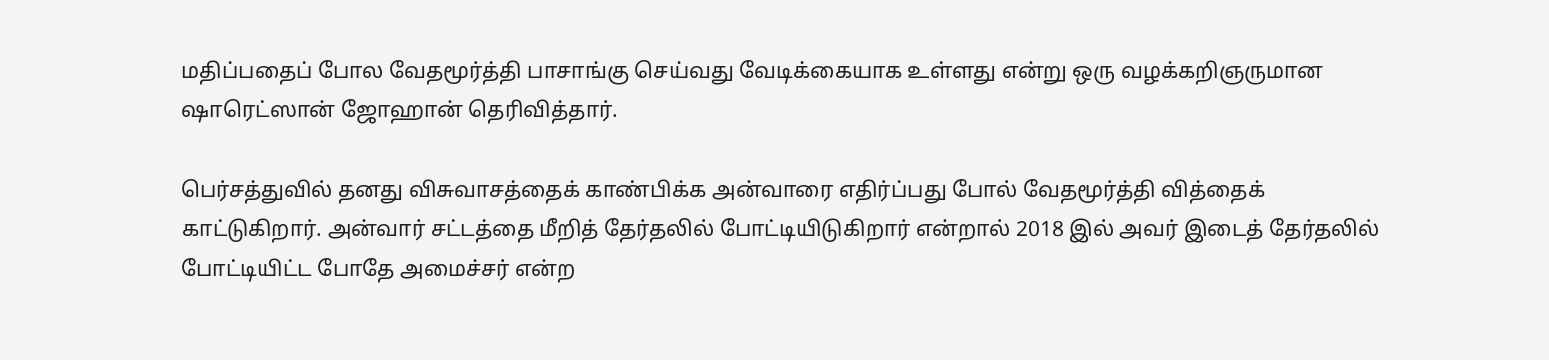மதிப்பதைப் போல வேதமூர்த்தி பாசாங்கு செய்வது வேடிக்கையாக உள்ளது என்று ஒரு வழக்கறிஞருமான ஷாரெட்ஸான் ஜோஹான் தெரிவித்தார்.

பெர்சத்துவில் தனது விசுவாசத்தைக் காண்பிக்க அன்வாரை எதிர்ப்பது போல் வேதமூர்த்தி வித்தைக் காட்டுகிறார். அன்வார் சட்டத்தை மீறித் தேர்தலில் போட்டியிடுகிறார் என்றால் 2018 இல் அவர் இடைத் தேர்தலில் போட்டியிட்ட போதே அமைச்சர் என்ற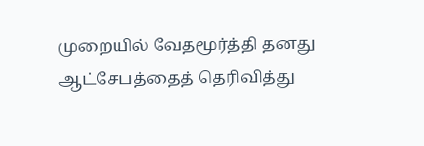முறையில் வேதமூர்த்தி தனது ஆட்சேபத்தைத் தெரிவித்து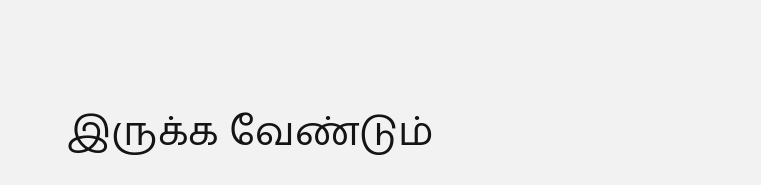இருக்க வேண்டும்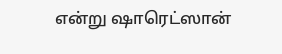என்று ஷாரெட்ஸான்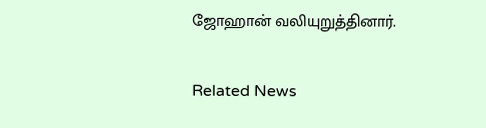ஜோஹான் வலியுறுத்தினார்.

Related News